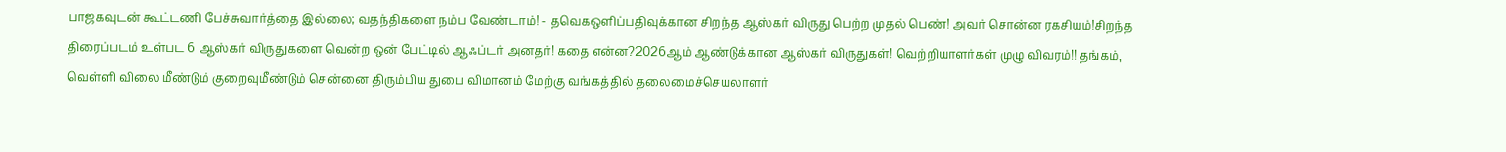பாஜகவுடன் கூட்டணி பேச்சுவார்த்தை இல்லை; வதந்திகளை நம்ப வேண்டாம்! - தவெகஒளிப்பதிவுக்கான சிறந்த ஆஸ்கர் விருது பெற்ற முதல் பெண்! அவர் சொன்ன ரகசியம்!சிறந்த திரைப்படம் உள்பட 6 ஆஸ்கர் விருதுகளை வென்ற ஒன் பேட்டில் ஆஃப்டர் அனதர்! கதை என்ன?2026ஆம் ஆண்டுக்கான ஆஸ்கர் விருதுகள்! வெற்றியாளர்கள் முழு விவரம்!! தங்கம், வெள்ளி விலை மீண்டும் குறைவுமீண்டும் சென்னை திரும்பிய துபை விமானம் மேற்கு வங்கத்தில் தலைமைச்செயலாளர்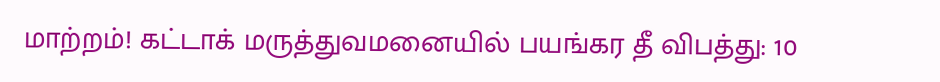மாற்றம்! கட்டாக் மருத்துவமனையில் பயங்கர தீ விபத்து: 10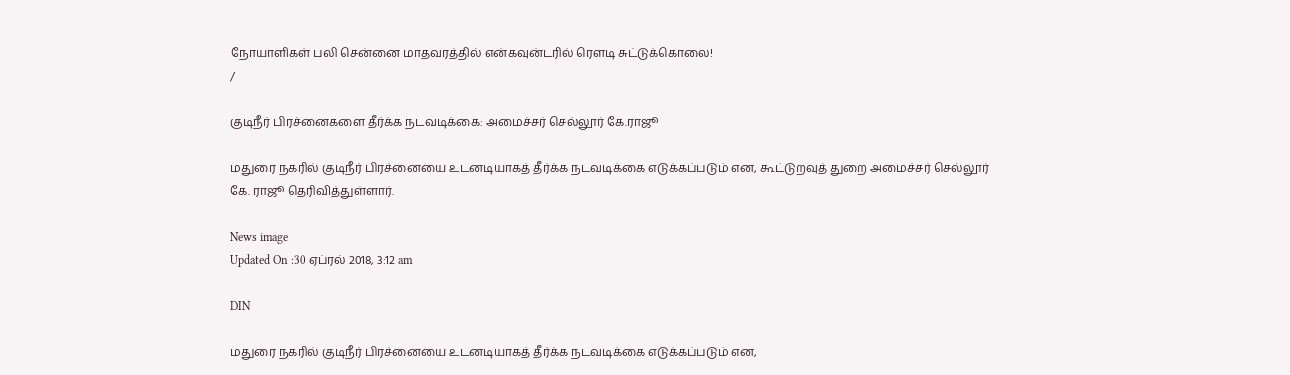நோயாளிகள் பலி சென்னை மாதவரத்தில் என்கவுன்டரில் ரௌடி சுட்டுக்கொலை!
/

குடிநீர் பிரச்னைகளை தீர்க்க நடவடிக்கை: அமைச்சர் செல்லூர் கே.ராஜூ

மதுரை நகரில் குடிநீர் பிரச்னையை உடனடியாகத் தீர்க்க நடவடிக்கை எடுக்கப்படும் என, கூட்டுறவுத் துறை அமைச்சர் செல்லூர் கே. ராஜூ தெரிவித்துள்ளார்.

News image
Updated On :30 ஏப்ரல் 2018, 3:12 am

DIN

மதுரை நகரில் குடிநீர் பிரச்னையை உடனடியாகத் தீர்க்க நடவடிக்கை எடுக்கப்படும் என,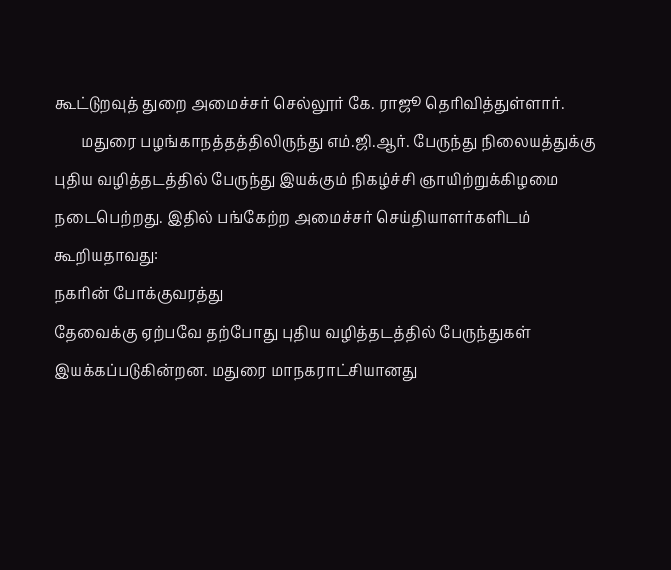கூட்டுறவுத் துறை அமைச்சர் செல்லூர் கே. ராஜூ தெரிவித்துள்ளார்.
       மதுரை பழங்காநத்தத்திலிருந்து எம்.ஜி.ஆர். பேருந்து நிலையத்துக்கு புதிய வழித்தடத்தில் பேருந்து இயக்கும் நிகழ்ச்சி ஞாயிற்றுக்கிழமை நடைபெற்றது. இதில் பங்கேற்ற அமைச்சர் செய்தியாளர்களிடம் கூறியதாவது:
நகரின் போக்குவரத்து
தேவைக்கு ஏற்பவே தற்போது புதிய வழித்தடத்தில் பேருந்துகள் இயக்கப்படுகின்றன. மதுரை மாநகராட்சியானது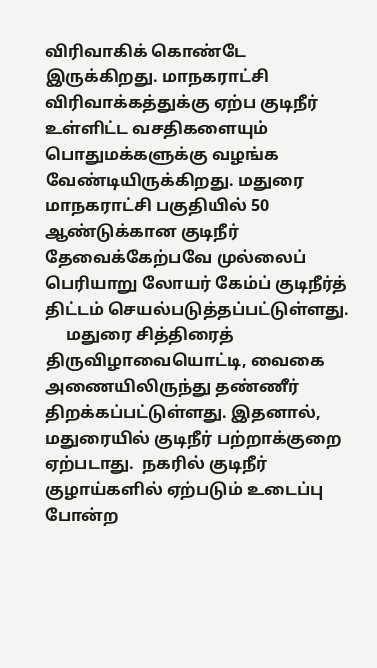விரிவாகிக் கொண்டே இருக்கிறது. மாநகராட்சி விரிவாக்கத்துக்கு ஏற்ப குடிநீர் உள்ளிட்ட வசதிகளையும் பொதுமக்களுக்கு வழங்க வேண்டியிருக்கிறது. மதுரை மாநகராட்சி பகுதியில் 50 ஆண்டுக்கான குடிநீர் தேவைக்கேற்பவே முல்லைப் பெரியாறு லோயர் கேம்ப் குடிநீர்த் திட்டம் செயல்படுத்தப்பட்டுள்ளது.
     மதுரை சித்திரைத் திருவிழாவையொட்டி, வைகை அணையிலிருந்து தண்ணீர் திறக்கப்பட்டுள்ளது. இதனால், மதுரையில் குடிநீர் பற்றாக்குறை ஏற்படாது.  நகரில் குடிநீர் குழாய்களில் ஏற்படும் உடைப்பு போன்ற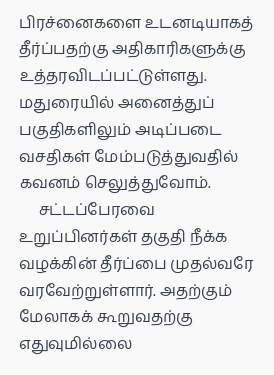பிரச்னைகளை உடனடியாகத் தீர்ப்பதற்கு அதிகாரிகளுக்கு உத்தரவிடப்பட்டுள்ளது.
மதுரையில் அனைத்துப் பகுதிகளிலும் அடிப்படை வசதிகள் மேம்படுத்துவதில் கவனம் செலுத்துவோம்.
     சட்டப்பேரவை உறுப்பினர்கள் தகுதி நீக்க வழக்கின் தீர்ப்பை முதல்வரே வரவேற்றுள்ளார். அதற்கும் மேலாகக் கூறுவதற்கு எதுவுமில்லை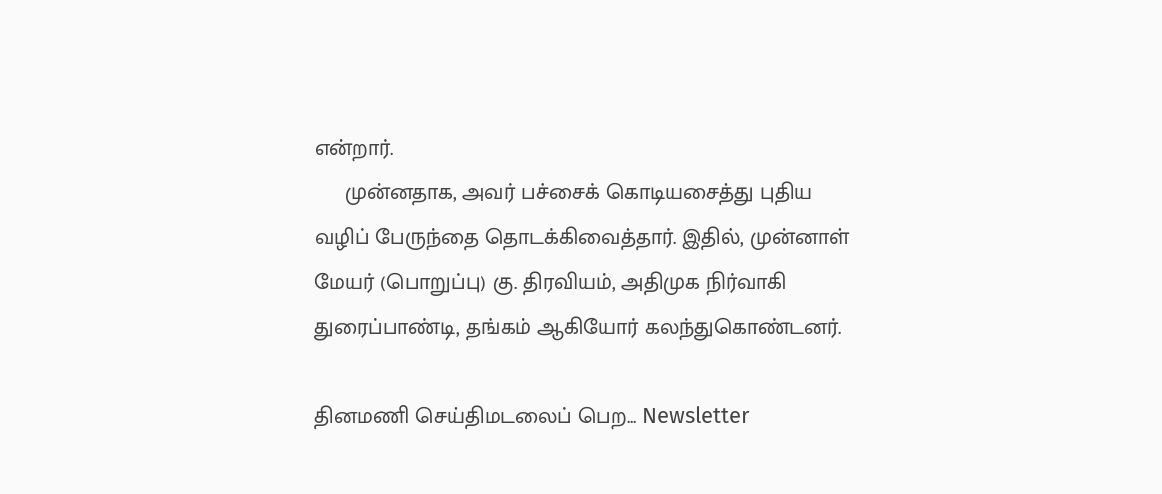என்றார்.
     முன்னதாக, அவர் பச்சைக் கொடியசைத்து புதிய வழிப் பேருந்தை தொடக்கிவைத்தார். இதில், முன்னாள் மேயர் (பொறுப்பு) கு. திரவியம், அதிமுக நிர்வாகி துரைப்பாண்டி, தங்கம் ஆகியோர் கலந்துகொண்டனர்.

தினமணி செய்திமடலைப் பெற... Newsletter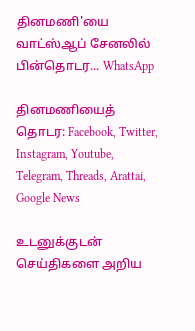தினமணி'யை வாட்ஸ்ஆப் சேனலில் பின்தொடர... WhatsApp

தினமணியைத் தொடர: Facebook, Twitter, Instagram, Youtube, Telegram, Threads, Arattai, Google News

உடனுக்குடன் செய்திகளை அறிய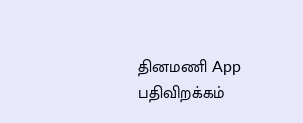தினமணி App பதிவிறக்கம்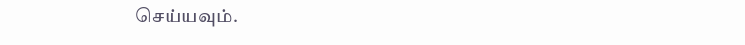செய்யவும்.